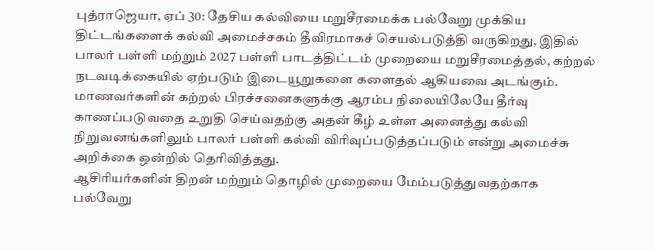புத்ராஜெயா, ஏப் 30: தேசிய கல்வியை மறுசீரமைக்க பல்வேறு முக்கிய திட்டங்களைக் கல்வி அமைச்சகம் தீவிரமாகச் செயல்படுத்தி வருகிறது, இதில் பாலர் பள்ளி மற்றும் 2027 பள்ளி பாடத்திட்டம் முறையை மறுசீரமைத்தல், கற்றல் நடவடிக்கையில் ஏற்படும் இடையூறுகளை களைதல் ஆகியவை அடங்கும்.
மாணவர்களின் கற்றல் பிரச்சனைகளுக்கு ஆரம்ப நிலையிலேயே தீர்வு காணப்படுவதை உறுதி செய்வதற்கு அதன் கீழ் உள்ள அனைத்து கல்வி நிறுவனங்களிலும் பாலர் பள்ளி கல்வி விரிவுப்படுத்தப்படும் என்று அமைச்சு அறிக்கை ஒன்றில் தெரிவித்தது.
ஆசிரியர்களின் திறன் மற்றும் தொழில் முறையை மேம்படுத்துவதற்காக பல்வேறு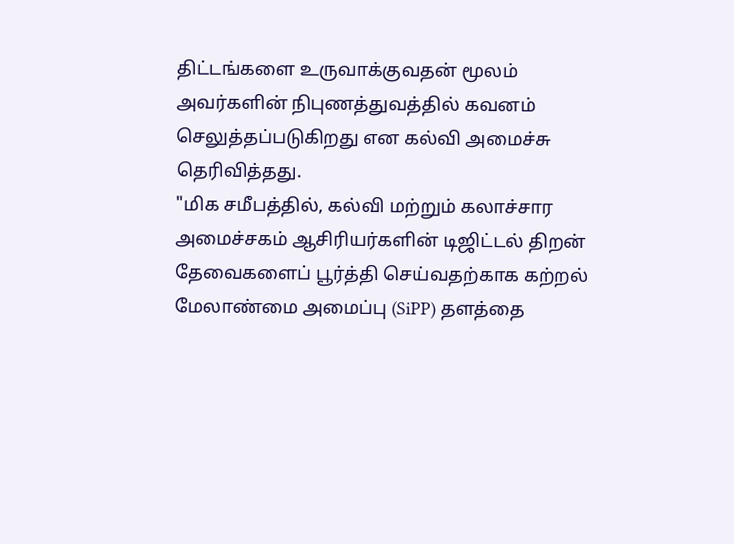திட்டங்களை உருவாக்குவதன் மூலம் அவர்களின் நிபுணத்துவத்தில் கவனம் செலுத்தப்படுகிறது என கல்வி அமைச்சு தெரிவித்தது.
"மிக சமீபத்தில், கல்வி மற்றும் கலாச்சார அமைச்சகம் ஆசிரியர்களின் டிஜிட்டல் திறன் தேவைகளைப் பூர்த்தி செய்வதற்காக கற்றல் மேலாண்மை அமைப்பு (SiPP) தளத்தை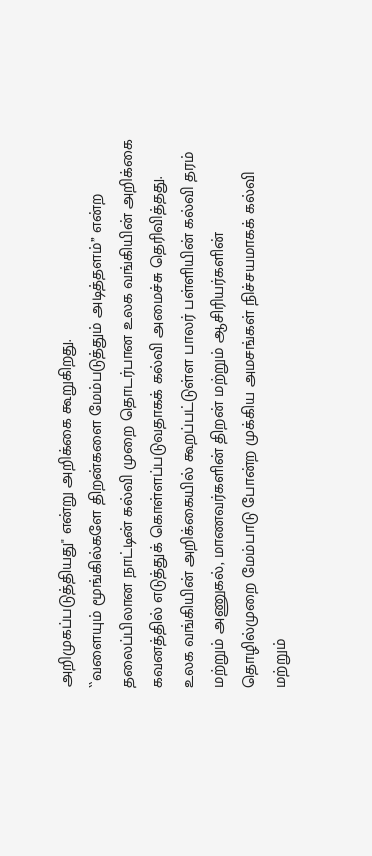அறிமுகப்படுத்தியது" என்று அறிக்கை கூறுகிறது.
``வளையும் மூங்கில்களே திறன்களை மேம்படுத்தும் அடித்தளம்’’ என்ற தலைப்பிலான நாட்டின் கல்வி முறை தொடர்பான உலக வங்கியின் அறிக்கை கவனத்தில் எடுத்துக் கொள்ளப்படுவதாகக் கல்வி அமைச்சு தெரிவித்தது.
உலக வங்கியின் அறிக்கையில் கூறப்பட்டுள்ள பாலர் பள்ளியின் கல்வி தரம் மற்றும் அணுகல், மாணவர்களின் திறன் மற்றும் ஆசிரியர்களின் தொழில்முறை மேம்பாடு போன்ற முக்கிய அமசங்கள் நிச்சயமாகக் கல்வி மற்றும்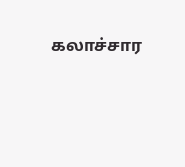கலாச்சார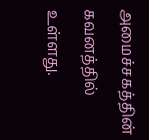அமைச்சகத்தின் கவனத்தில் உள்ளது.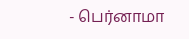- பெர்னாமா